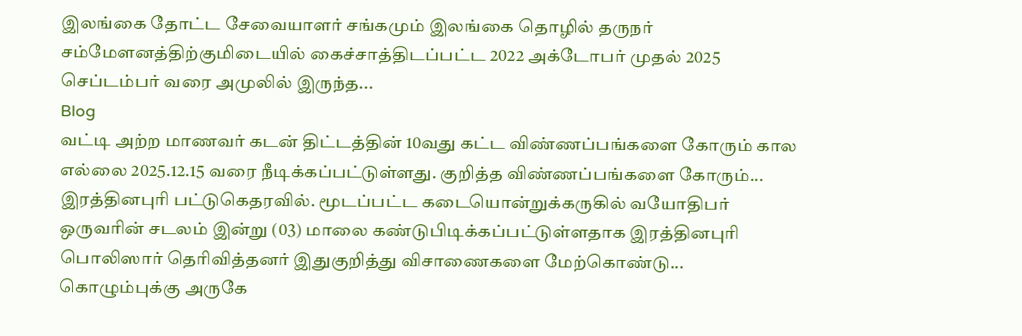இலங்கை தோட்ட சேவையாளர் சங்கமும் இலங்கை தொழில் தருநர் சம்மேளனத்திற்குமிடையில் கைச்சாத்திடப்பட்ட 2022 அக்டோபர் முதல் 2025 செப்டம்பர் வரை அமுலில் இருந்த...
Blog
வட்டி அற்ற மாணவர் கடன் திட்டத்தின் 10வது கட்ட விண்ணப்பங்களை கோரும் கால எல்லை 2025.12.15 வரை நீடிக்கப்பட்டுள்ளது. குறித்த விண்ணப்பங்களை கோரும்...
இரத்தினபுரி பட்டுகெதரவில். மூடப்பட்ட கடையொன்றுக்கருகில் வயோதிபர் ஒருவரின் சடலம் இன்று (03) மாலை கண்டுபிடிக்கப்பட்டுள்ளதாக இரத்தினபுரி பொலிஸார் தெரிவித்தனர் இதுகுறித்து விசாணைகளை மேற்கொண்டு...
கொழும்புக்கு அருகே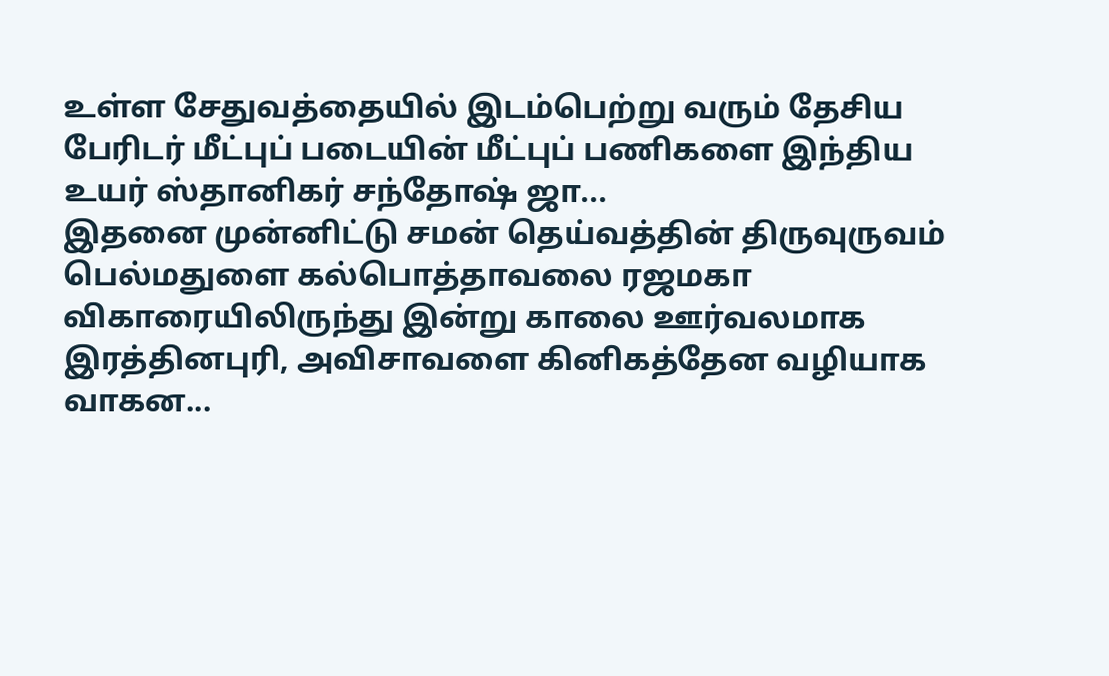உள்ள சேதுவத்தையில் இடம்பெற்று வரும் தேசிய பேரிடர் மீட்புப் படையின் மீட்புப் பணிகளை இந்திய உயர் ஸ்தானிகர் சந்தோஷ் ஜா...
இதனை முன்னிட்டு சமன் தெய்வத்தின் திருவுருவம் பெல்மதுளை கல்பொத்தாவலை ரஜமகா விகாரையிலிருந்து இன்று காலை ஊர்வலமாக இரத்தினபுரி, அவிசாவளை கினிகத்தேன வழியாக வாகன...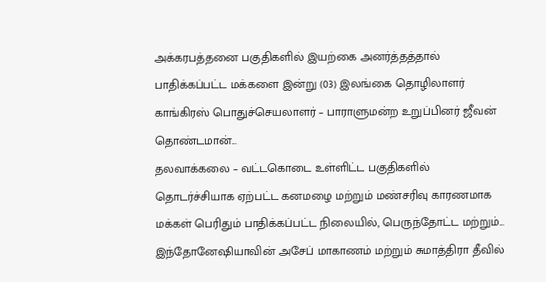அக்கரபத்தனை பகுதிகளில் இயற்கை அனர்த்தத்தால் பாதிக்கப்பட்ட மக்களை இன்று (03) இலங்கை தொழிலாளர் காங்கிரஸ் பொதுச்செயலாளர் – பாராளுமன்ற உறுப்பினர் ஜீவன் தொண்டமான்...
தலவாக்கலை – வட்டகொடை உள்ளிட்ட பகுதிகளில் தொடர்ச்சியாக ஏற்பட்ட கனமழை மற்றும் மண்சரிவு காரணமாக மக்கள் பெரிதும் பாதிக்கப்பட்ட நிலையில், பெருந்தோட்ட மற்றும்...
இந்தோனேஷியாவின் அசேப் மாகாணம் மற்றும் சுமாத்திரா தீவில்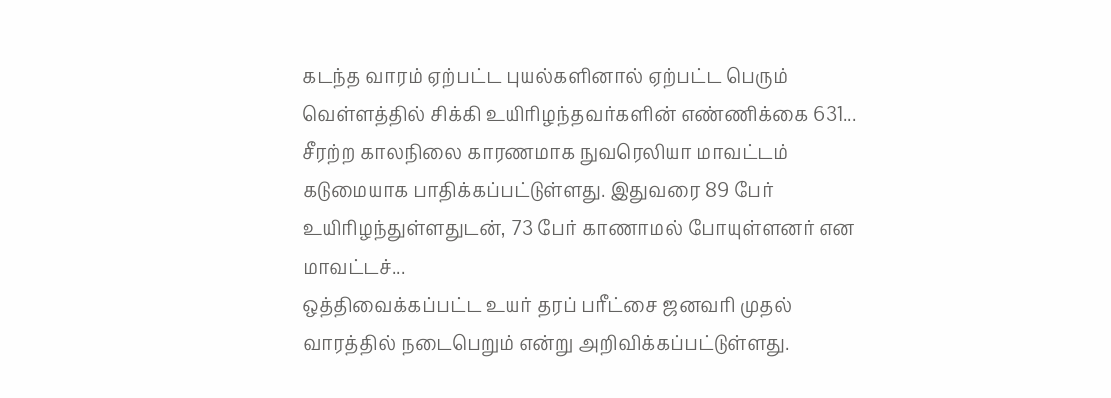கடந்த வாரம் ஏற்பட்ட புயல்களினால் ஏற்பட்ட பெரும் வெள்ளத்தில் சிக்கி உயிரிழந்தவர்களின் எண்ணிக்கை 631...
சீரற்ற காலநிலை காரணமாக நுவரெலியா மாவட்டம் கடுமையாக பாதிக்கப்பட்டுள்ளது. இதுவரை 89 பேர் உயிரிழந்துள்ளதுடன், 73 பேர் காணாமல் போயுள்ளனர் என மாவட்டச்...
ஒத்திவைக்கப்பட்ட உயர் தரப் பரீட்சை ஜனவரி முதல் வாரத்தில் நடைபெறும் என்று அறிவிக்கப்பட்டுள்ளது.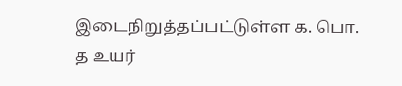இடைநிறுத்தப்பட்டுள்ள க. பொ. த உயர்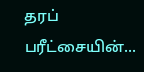தரப் பரீட்சையின்...